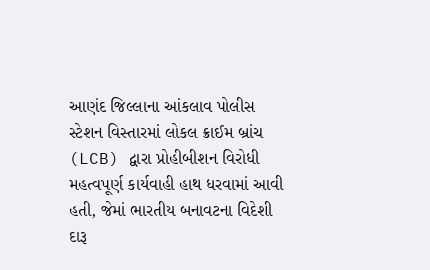આણંદ જિલ્લાના આંકલાવ પોલીસ સ્ટેશન વિસ્તારમાં લોકલ ક્રાઈમ બ્રાંચ (LCB) દ્વારા પ્રોહીબીશન વિરોધી મહત્વપૂર્ણ કાર્યવાહી હાથ ધરવામાં આવી હતી, જેમાં ભારતીય બનાવટના વિદેશી દારૂ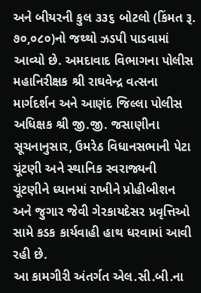અને બીયરની કુલ ૩૩૬ બોટલો (કિંમત રૂ. ૭૦,૦૮૦)નો જથ્થો ઝડપી પાડવામાં આવ્યો છે. અમદાવાદ વિભાગના પોલીસ મહાનિરીક્ષક શ્રી રાઘવેન્દ્ર વત્સના માર્ગદર્શન અને આણંદ જિલ્લા પોલીસ અધિક્ષક શ્રી જી.જી. જસાણીના સૂચનાનુસાર, ઉમરેઠ વિધાનસભાની પેટા ચૂંટણી અને સ્થાનિક સ્વરાજ્યની ચૂંટણીને ધ્યાનમાં રાખીને પ્રોહીબીશન અને જુગાર જેવી ગેરકાયદેસર પ્રવૃત્તિઓ સામે કડક કાર્યવાહી હાથ ધરવામાં આવી રહી છે.
આ કામગીરી અંતર્ગત એલ.સી.બી.ના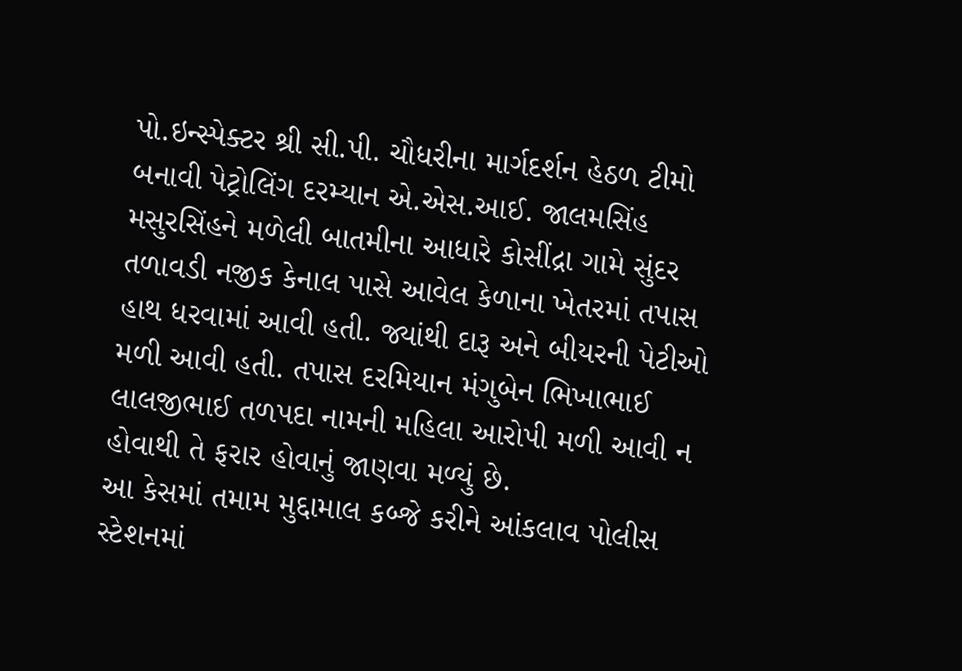પો.ઇન્સ્પેક્ટર શ્રી સી.પી. ચૌધરીના માર્ગદર્શન હેઠળ ટીમો બનાવી પેટ્રોલિંગ દરમ્યાન એ.એસ.આઈ. જાલમસિંહ મસુરસિંહને મળેલી બાતમીના આધારે કોસીંદ્રા ગામે સુંદર તળાવડી નજીક કેનાલ પાસે આવેલ કેળાના ખેતરમાં તપાસ હાથ ધરવામાં આવી હતી. જ્યાંથી દારૂ અને બીયરની પેટીઓ મળી આવી હતી. તપાસ દરમિયાન મંગુબેન ભિખાભાઈ લાલજીભાઈ તળપદા નામની મહિલા આરોપી મળી આવી ન હોવાથી તે ફરાર હોવાનું જાણવા મળ્યું છે.
આ કેસમાં તમામ મુદ્દામાલ કબ્જે કરીને આંકલાવ પોલીસ સ્ટેશનમાં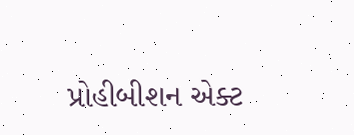પ્રોહીબીશન એક્ટ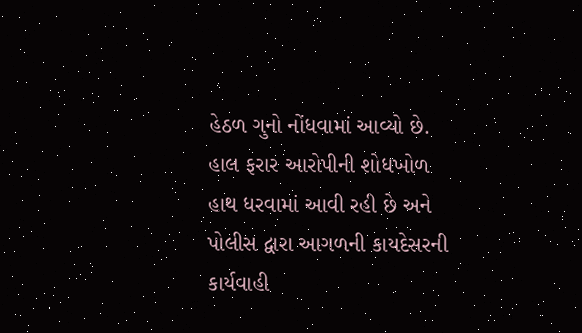હેઠળ ગુનો નોંધવામાં આવ્યો છે. હાલ ફરાર આરોપીની શોધખોળ હાથ ધરવામાં આવી રહી છે અને પોલીસ દ્વારા આગળની કાયદેસરની કાર્યવાહી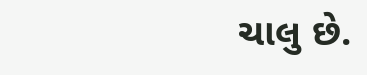ચાલુ છે.